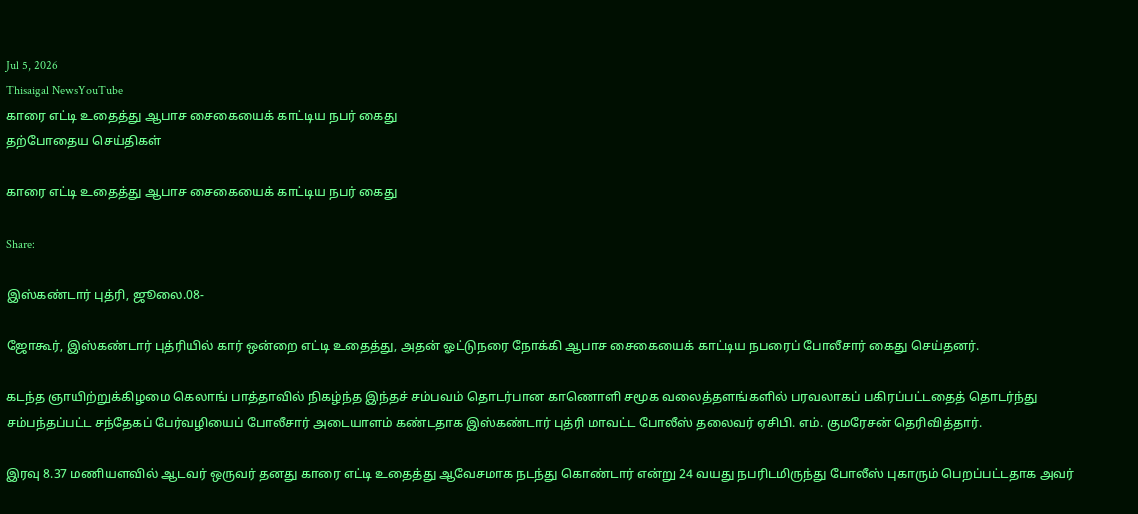Jul 5, 2026
Thisaigal NewsYouTube
காரை எட்டி உதைத்து ஆபாச சைகையைக் காட்டிய நபர் கைது
தற்போதைய செய்திகள்

காரை எட்டி உதைத்து ஆபாச சைகையைக் காட்டிய நபர் கைது

Share:

இஸ்கண்டார் புத்ரி, ஜூலை.08-

ஜோகூர், இஸ்கண்டார் புத்ரியில் கார் ஒன்றை எட்டி உதைத்து, அதன் ஓட்டுநரை நோக்கி ஆபாச சைகையைக் காட்டிய நபரைப் போலீசார் கைது செய்தனர்.

கடந்த ஞாயிற்றுக்கிழமை கெலாங் பாத்தாவில் நிகழ்ந்த இந்தச் சம்பவம் தொடர்பான காணொளி சமூக வலைத்தளங்களில் பரவலாகப் பகிரப்பட்டதைத் தொடர்ந்து சம்பந்தப்பட்ட சந்தேகப் பேர்வழியைப் போலீசார் அடையாளம் கண்டதாக இஸ்கண்டார் புத்ரி மாவட்ட போலீஸ் தலைவர் ஏசிபி. எம். குமரேசன் தெரிவித்தார்.

இரவு 8.37 மணியளவில் ஆடவர் ஒருவர் தனது காரை எட்டி உதைத்து ஆவேசமாக நடந்து கொண்டார் என்று 24 வயது நபரிடமிருந்து போலீஸ் புகாரும் பெறப்பட்டதாக அவர்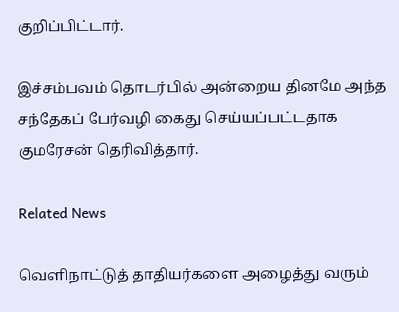குறிப்பிட்டார்.

இச்சம்பவம் தொடர்பில் அன்றைய தினமே அந்த சந்தேகப் பேர்வழி கைது செய்யப்பட்டதாக குமரேசன் தெரிவித்தார்.

Related News

வெளிநாட்டுத் தாதியர்களை அழைத்து வரும்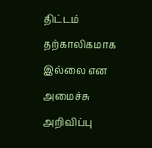திட்டம் தற்காலிகமாக இல்லை என அமைச்சு அறிவிப்பு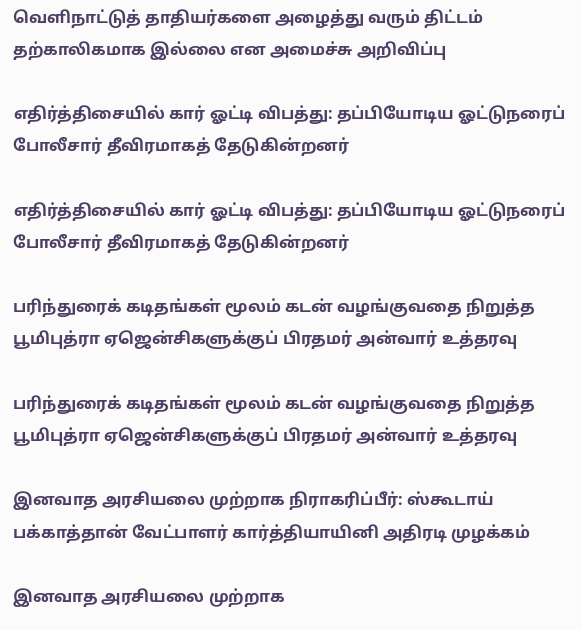வெளிநாட்டுத் தாதியர்களை அழைத்து வரும் திட்டம் தற்காலிகமாக இல்லை என அமைச்சு அறிவிப்பு

எதிர்த்திசையில் கார் ஓட்டி விபத்து: தப்பியோடிய ஓட்டுநரைப் போலீசார் தீவிரமாகத் தேடுகின்றனர்

எதிர்த்திசையில் கார் ஓட்டி விபத்து: தப்பியோடிய ஓட்டுநரைப் போலீசார் தீவிரமாகத் தேடுகின்றனர்

பரிந்துரைக் கடிதங்கள் மூலம் கடன் வழங்குவதை நிறுத்த பூமிபுத்ரா ஏஜென்சிகளுக்குப் பிரதமர் அன்வார் உத்தரவு

பரிந்துரைக் கடிதங்கள் மூலம் கடன் வழங்குவதை நிறுத்த பூமிபுத்ரா ஏஜென்சிகளுக்குப் பிரதமர் அன்வார் உத்தரவு

இனவாத அரசியலை முற்றாக நிராகரிப்பீர்: ஸ்கூடாய் பக்காத்தான் வேட்பாளர் கார்த்தியாயினி அதிரடி முழக்கம்

இனவாத அரசியலை முற்றாக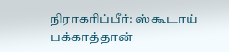நிராகரிப்பீர்: ஸ்கூடாய் பக்காத்தான்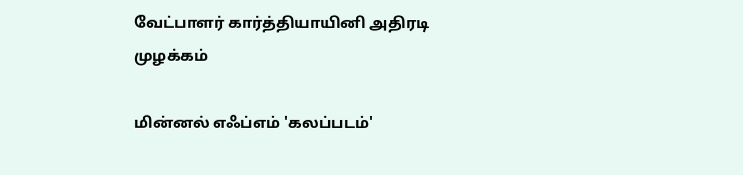வேட்பாளர் கார்த்தியாயினி அதிரடி முழக்கம்

மின்னல் எஃப்எம் 'கலப்படம்'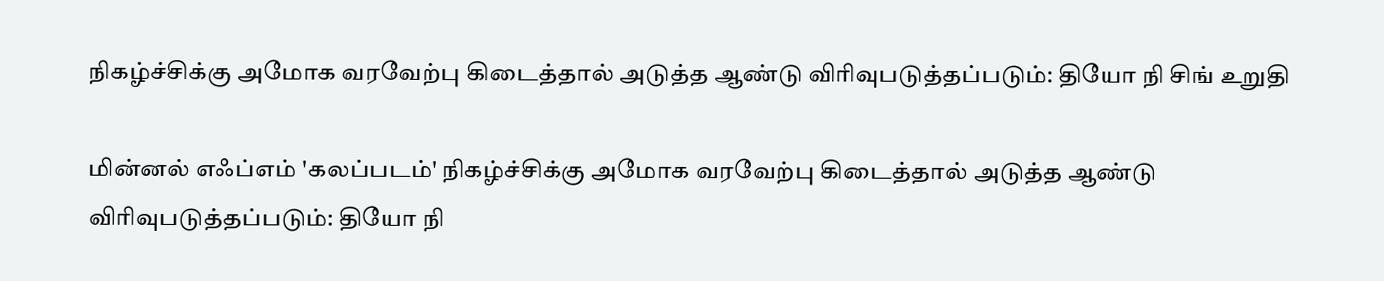நிகழ்ச்சிக்கு அமோக வரவேற்பு கிடைத்தால் அடுத்த ஆண்டு விரிவுபடுத்தப்படும்: தியோ நி சிங் உறுதி

மின்னல் எஃப்எம் 'கலப்படம்' நிகழ்ச்சிக்கு அமோக வரவேற்பு கிடைத்தால் அடுத்த ஆண்டு விரிவுபடுத்தப்படும்: தியோ நி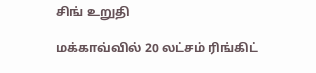சிங் உறுதி

மக்காவ்வில் 20 லட்சம் ரிங்கிட்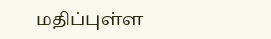மதிப்புள்ள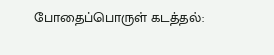போதைப்பொருள் கடத்தல்: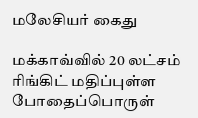மலேசியர் கைது

மக்காவ்வில் 20 லட்சம் ரிங்கிட் மதிப்புள்ள போதைப்பொருள்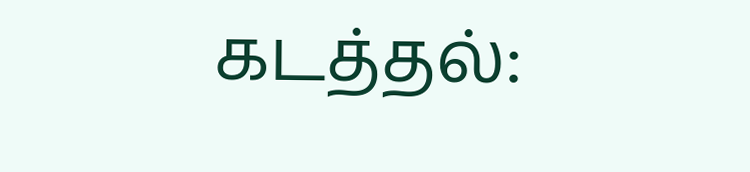கடத்தல்: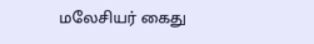மலேசியர் கைது